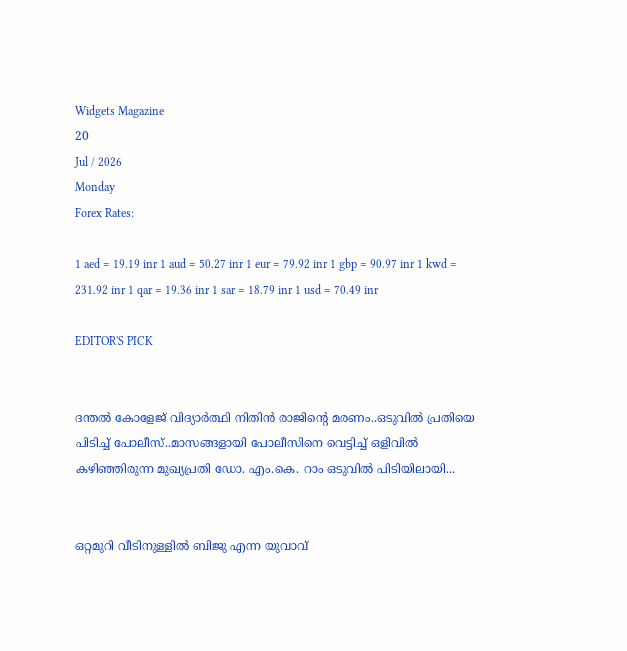Widgets Magazine
20
Jul / 2026
Monday
Forex Rates:

1 aed = 19.19 inr 1 aud = 50.27 inr 1 eur = 79.92 inr 1 gbp = 90.97 inr 1 kwd = 231.92 inr 1 qar = 19.36 inr 1 sar = 18.79 inr 1 usd = 70.49 inr

EDITOR'S PICK


ദന്തല്‍ കോളേജ് വിദ്യാര്‍ത്ഥി നിതിന്‍ രാജിന്റെ മരണം..ഒടുവിൽ പ്രതിയെ പിടിച്ച് പോലീസ്..മാസങ്ങളായി പോലീസിനെ വെട്ടിച്ച് ഒളിവില്‍ കഴിഞ്ഞിരുന്ന മുഖ്യപ്രതി ഡോ. എം.കെ. റാം ഒടുവില്‍ പിടിയിലായി...


ഒറ്റമുറി വീടിനുള്ളില്‍ ബിജു എന്ന യുവാവ്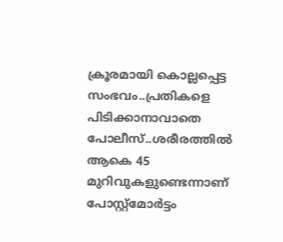ക്രൂരമായി കൊല്ലപ്പെട്ട സംഭവം..പ്രതികളെ പിടിക്കാനാവാതെ പോലീസ്..ശരീരത്തില്‍ ആകെ 45 മുറിവുകളുണ്ടെന്നാണ് പോസ്റ്റ്മോര്‍ട്ടം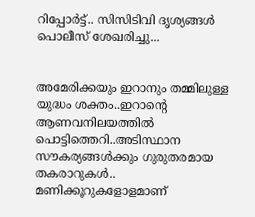റിപ്പോര്‍ട്ട്.. സിസിടിവി ദൃശ്യങ്ങൾ പൊലീസ് ശേഖരിച്ചു...


അമേരിക്കയും ഇറാനും തമ്മിലുള്ള യുദ്ധം ശക്തം..ഇറാന്റെ ആണവനിലയത്തിൽ പൊട്ടിത്തെറി..അടിസ്ഥാന സൗകര്യങ്ങള്‍ക്കും ഗുരുതരമായ തകരാറുകള്‍.. മണിക്കൂറുകളോളമാണ്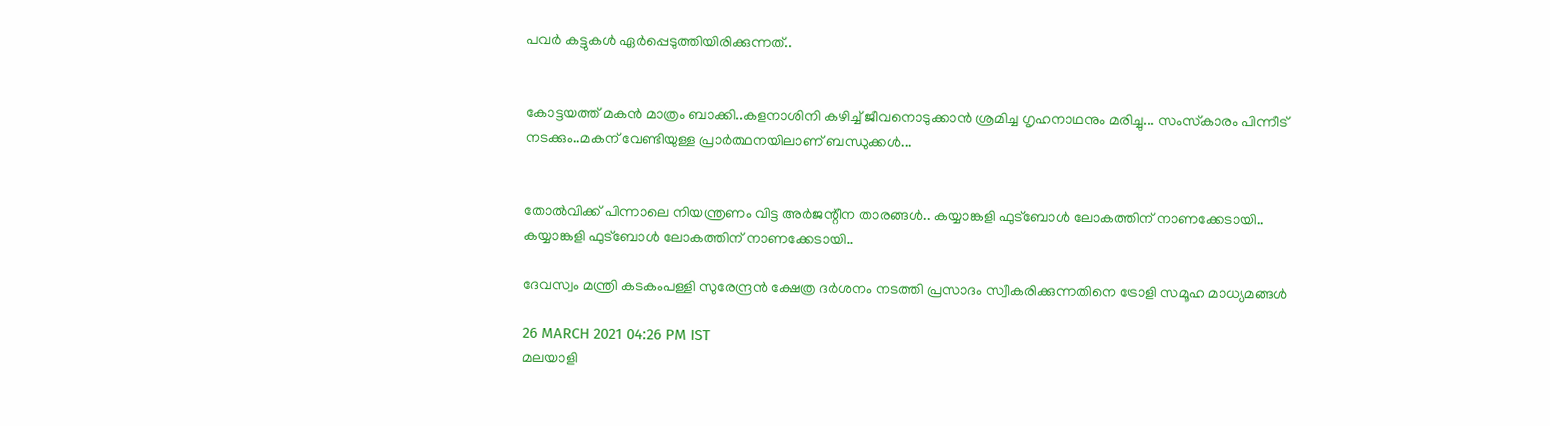പവര്‍ കട്ടുകള്‍ ഏര്‍പ്പെടുത്തിയിരിക്കുന്നത്..


കോട്ടയത്ത് മകൻ മാത്രം ബാക്കി..കളനാശിനി കഴിച്ച് ജീവനൊടുക്കാന്‍ ശ്രമിച്ച ഗൃഹനാഥനും മരിച്ചു... സംസ്‌കാരം പിന്നീട് നടക്കും..മകന് വേണ്ടിയുള്ള പ്രാർത്ഥനയിലാണ് ബന്ധുക്കൾ...


തോല്‍വിക്ക് പിന്നാലെ നിയന്ത്രണം വിട്ട അര്‍ജന്റീന താരങ്ങള്‍.. കയ്യാങ്കളി ഫുട്‌ബോള്‍ ലോകത്തിന് നാണക്കേടായി.. കയ്യാങ്കളി ഫുട്‌ബോള്‍ ലോകത്തിന് നാണക്കേടായി..

ദേവസ്വം മന്ത്രി കടകംപള്ളി സുരേന്ദ്രന്‍ ക്ഷേത്ര ദര്‍ശനം നടത്തി പ്രസാദം സ്വീകരിക്കുന്നതിനെ ട്രോളി സമൂഹ മാധ്യമങ്ങള്‍

26 MARCH 2021 04:26 PM IST
മലയാളി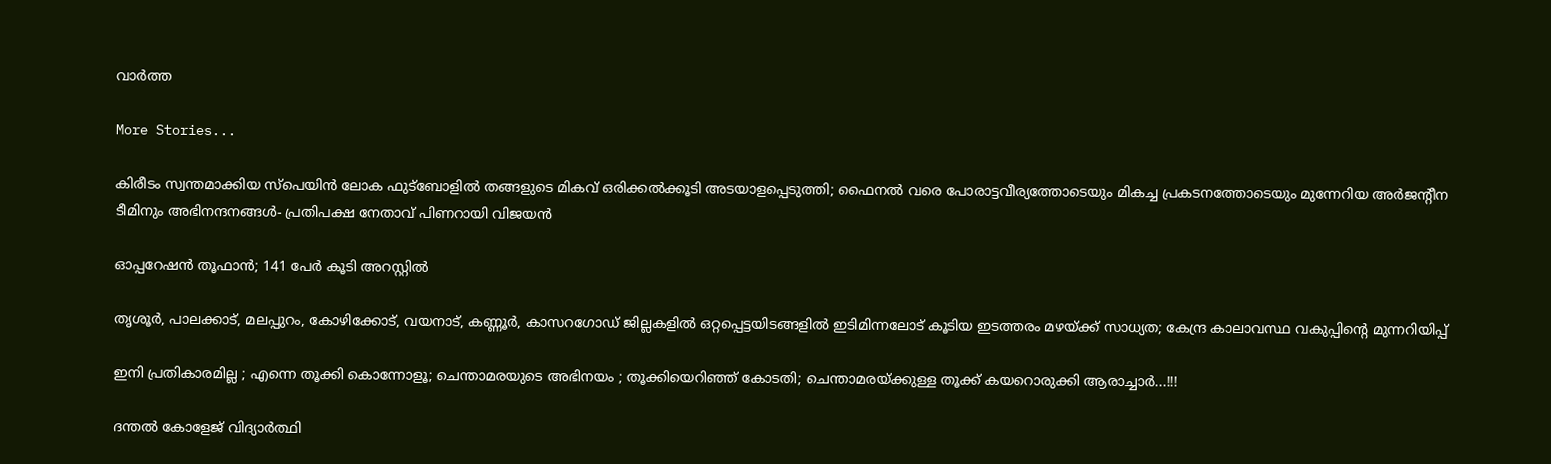വാര്‍ത്ത

More Stories...

കിരീടം സ്വന്തമാക്കിയ സ്പെയിൻ ലോക ഫുട്ബോളിൽ തങ്ങളുടെ മികവ് ഒരിക്കൽക്കൂടി അടയാളപ്പെടുത്തി; ഫൈനൽ വരെ പോരാട്ടവീര്യത്തോടെയും മികച്ച പ്രകടനത്തോടെയും മുന്നേറിയ അർജന്റീന ടീമിനും അഭിനന്ദനങ്ങൾ- പ്രതിപക്ഷ നേതാവ് പിണറായി വിജയൻ

ഓപ്പറേഷന്‍ തൂഫാൻ; 141 പേര്‍ കൂടി അറസ്റ്റിൽ

തൃശൂർ, പാലക്കാട്, മലപ്പുറം, കോഴിക്കോട്, വയനാട്, കണ്ണൂർ, കാസറഗോഡ് ജില്ലകളിൽ ഒറ്റപ്പെട്ടയിടങ്ങളിൽ ഇടിമിന്നലോട് കൂടിയ ഇടത്തരം മഴയ്ക്ക് സാധ്യത; കേന്ദ്ര കാലാവസ്ഥ വകുപ്പിന്റെ മുന്നറിയിപ്പ്

ഇനി പ്രതികാരമില്ല ; എന്നെ തൂക്കി കൊന്നോളൂ; ചെന്താമരയുടെ അഭിനയം ; തൂക്കിയെറിഞ്ഞ് കോടതി; ചെന്താമരയ്ക്കുള്ള തൂക്ക് കയറൊരുക്കി ആരാച്ചാർ...!!!

ദന്തല്‍ കോളേജ് വിദ്യാര്‍ത്ഥി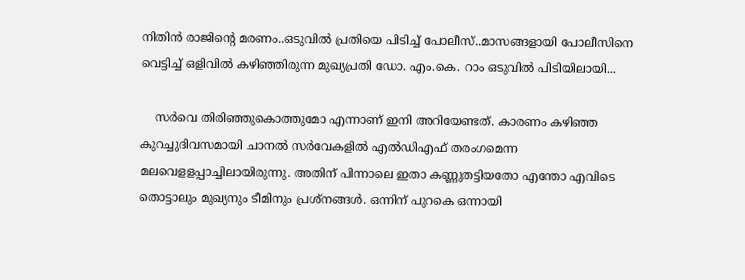നിതിന്‍ രാജിന്റെ മരണം..ഒടുവിൽ പ്രതിയെ പിടിച്ച് പോലീസ്..മാസങ്ങളായി പോലീസിനെ വെട്ടിച്ച് ഒളിവില്‍ കഴിഞ്ഞിരുന്ന മുഖ്യപ്രതി ഡോ. എം.കെ. റാം ഒടുവില്‍ പിടിയിലായി...

    സര്‍വെ തിരിഞ്ഞുകൊത്തുമോ എന്നാണ് ഇനി അറിയേണ്ടത്. കാരണം കഴിഞ്ഞ കുറച്ചുദിവസമായി ചാനല്‍ സര്‍വേകളില്‍ എല്‍ഡിഎഫ് തരംഗമെന്ന മലവെളളപ്പാച്ചിലായിരുന്നു. അതിന് പിന്നാലെ ഇതാ കണ്ണുതട്ടിയതോ എന്തോ എവിടെ തൊട്ടാലും മുഖ്യനും ടീമിനും പ്രശ്‌നങ്ങള്‍. ഒന്നിന് പുറകെ ഒന്നായി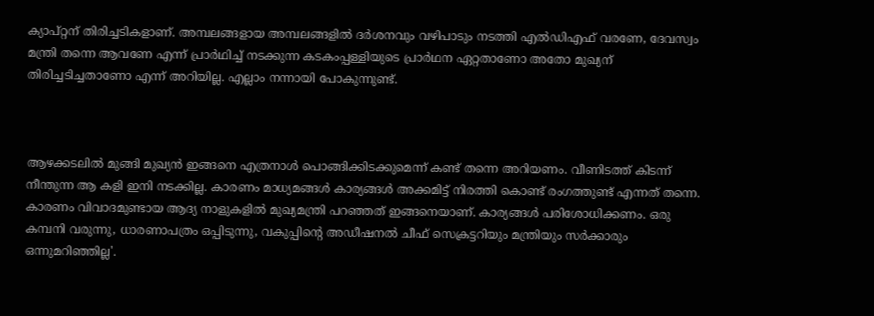ക്യാപ്റ്റന് തിരിച്ചടികളാണ്. അമ്പലങ്ങളായ അമ്പലങ്ങളില്‍ ദര്‍ശനവും വഴിപാടും നടത്തി എല്‍ഡിഎഫ് വരണേ, ദേവസ്വം മന്ത്രി തന്നെ ആവണേ എന്ന് പ്രാര്‍ഥിച്ച് നടക്കുന്ന കടകംപ്പള്ളിയുടെ പ്രാര്‍ഥന ഏറ്റതാണോ അതോ മുഖ്യന് തിരിച്ചടിച്ചതാണോ എന്ന് അറിയില്ല. എല്ലാം നന്നായി പോകുന്നുണ്ട്.



ആഴക്കടലില്‍ മുങ്ങി മുഖ്യന്‍ ഇങ്ങനെ എത്രനാള്‍ പൊങ്ങിക്കിടക്കുമെന്ന് കണ്ട് തന്നെ അറിയണം. വീണിടത്ത് കിടന്ന് നീന്തുന്ന ആ കളി ഇനി നടക്കില്ല. കാരണം മാധ്യമങ്ങള്‍ കാര്യങ്ങള്‍ അക്കമിട്ട് നിരത്തി കൊണ്ട് രംഗത്തുണ്ട് എന്നത് തന്നെ. കാരണം വിവാദമുണ്ടായ ആദ്യ നാളുകളില്‍ മുഖ്യമന്ത്രി പറഞ്ഞത് ഇങ്ങനെയാണ്. കാര്യങ്ങള്‍ പരിശോധിക്കണം. ഒരു കമ്പനി വരുന്നു, ധാരണാപത്രം ഒപ്പിടുന്നു, വകുപ്പിന്റെ അഡീഷനല്‍ ചീഫ് സെക്രട്ടറിയും മന്ത്രിയും സര്‍ക്കാരും ഒന്നുമറിഞ്ഞില്ല'.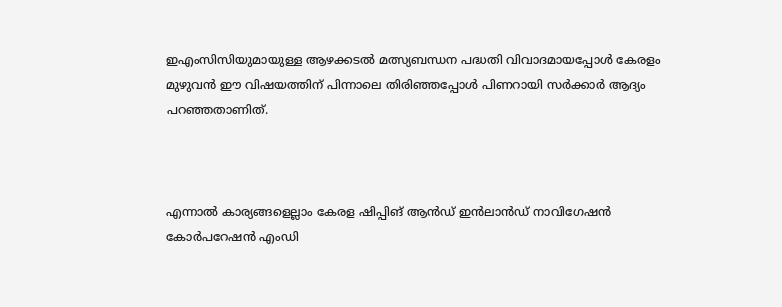ഇഎംസിസിയുമായുള്ള ആഴക്കടല്‍ മത്സ്യബന്ധന പദ്ധതി വിവാദമായപ്പോള്‍ കേരളം മുഴുവന്‍ ഈ വിഷയത്തിന് പിന്നാലെ തിരിഞ്ഞപ്പോള്‍ പിണറായി സര്‍ക്കാര്‍ ആദ്യം പറഞ്ഞതാണിത്.



എന്നാല്‍ കാര്യങ്ങളെല്ലാം കേരള ഷിപ്പിങ് ആന്‍ഡ് ഇന്‍ലാന്‍ഡ് നാവിഗേഷന്‍ കോര്‍പറേഷന്‍ എംഡി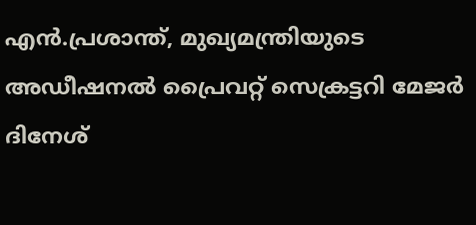എന്‍.പ്രശാന്ത്, മുഖ്യമന്ത്രിയുടെ അഡീഷനല്‍ പ്രൈവറ്റ് സെക്രട്ടറി മേജര്‍ ദിനേശ്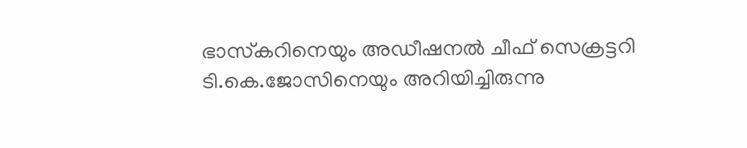ഭാസ്‌കറിനെയും അഡീഷനല്‍ ചീഫ് സെക്രട്ടറി ടി.കെ.ജോസിനെയും അറിയിച്ചിരുന്നു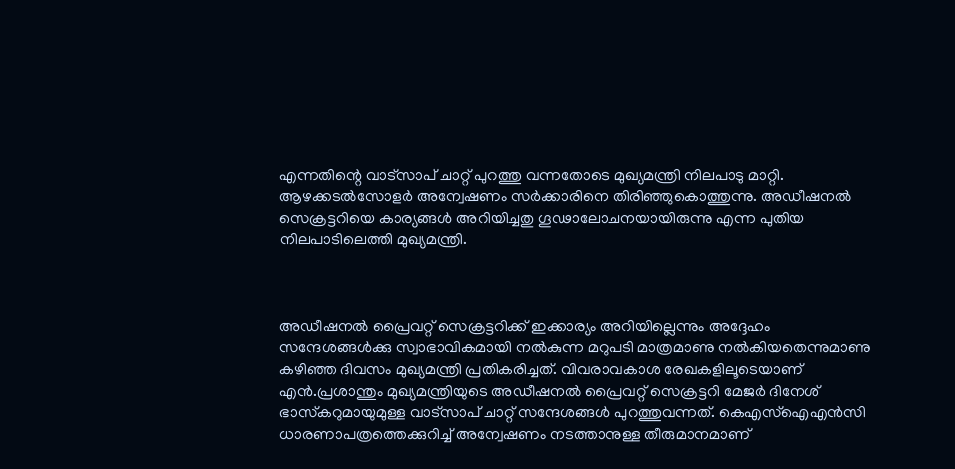എന്നതിന്റെ വാട്‌സാപ് ചാറ്റ് പുറത്തു വന്നതോടെ മുഖ്യമന്ത്രി നിലപാടു മാറ്റി. ആഴക്കടല്‍സോളര്‍ അന്വേഷണം സര്‍ക്കാരിനെ തിരിഞ്ഞുകൊത്തുന്നു. അഡീഷനല്‍ സെക്രട്ടറിയെ കാര്യങ്ങള്‍ അറിയിച്ചതു ഗൂഢാലോചനയായിരുന്നു എന്ന പുതിയ നിലപാടിലെത്തി മുഖ്യമന്ത്രി.



അഡീഷനല്‍ പ്രൈവറ്റ് സെക്രട്ടറിക്ക് ഇക്കാര്യം അറിയില്ലെന്നും അദ്ദേഹം സന്ദേശങ്ങള്‍ക്കു സ്വാഭാവികമായി നല്‍കുന്ന മറുപടി മാത്രമാണു നല്‍കിയതെന്നുമാണു കഴിഞ്ഞ ദിവസം മുഖ്യമന്ത്രി പ്രതികരിച്ചത്. വിവരാവകാശ രേഖകളിലൂടെയാണ് എന്‍.പ്രശാന്തും മുഖ്യമന്ത്രിയുടെ അഡീഷനല്‍ പ്രൈവറ്റ് സെക്രട്ടറി മേജര്‍ ദിനേശ് ഭാസ്‌കറുമായുമുള്ള വാട്‌സാപ് ചാറ്റ് സന്ദേശങ്ങള്‍ പുറത്തുവന്നത്. കെഎസ്‌ഐഎന്‍സി ധാരണാപത്രത്തെക്കുറിച്ച് അന്വേഷണം നടത്താനുള്ള തീരുമാനമാണ്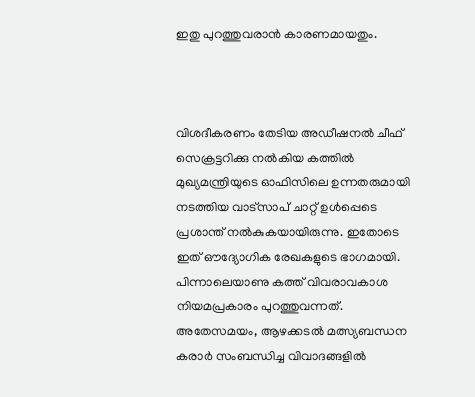ഇതു പുറത്തുവരാന്‍ കാരണമായതും.



വിശദീകരണം തേടിയ അഡീഷനല്‍ ചീഫ് സെക്രട്ടറിക്കു നല്‍കിയ കത്തില്‍ മുഖ്യമന്ത്രിയുടെ ഓഫിസിലെ ഉന്നതരുമായി നടത്തിയ വാട്‌സാപ് ചാറ്റ് ഉള്‍പ്പെടെ പ്രശാന്ത് നല്‍കുകയായിരുന്നു. ഇതോടെ ഇത് ഔദ്യോഗിക രേഖകളുടെ ഭാഗമായി. പിന്നാലെയാണു കത്ത് വിവരാവകാശ നിയമപ്രകാരം പുറത്തുവന്നത്. അതേസമയം, ആഴക്കടല്‍ മത്സ്യബന്ധന കരാര്‍ സംബന്ധിച്ച വിവാദങ്ങളില്‍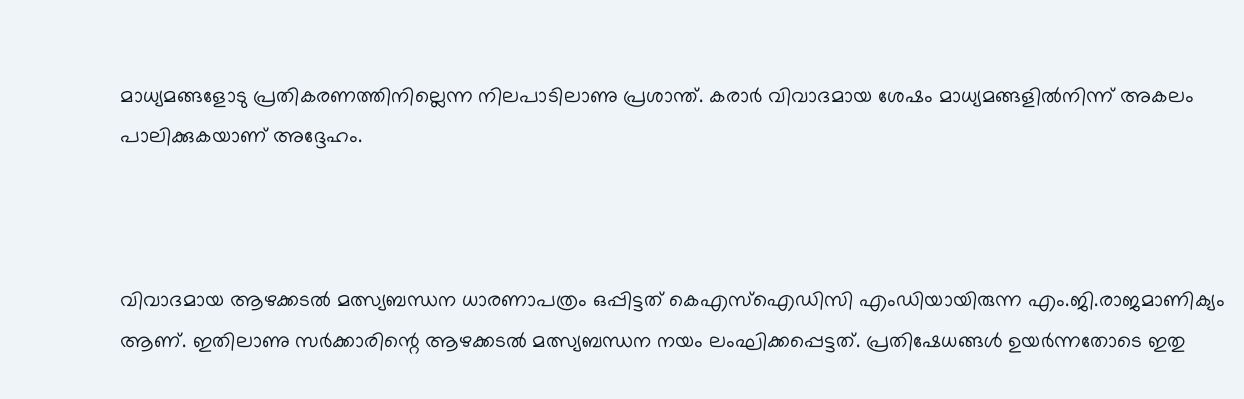മാധ്യമങ്ങളോടു പ്രതികരണത്തിനില്ലെന്ന നിലപാടിലാണു പ്രശാന്ത്. കരാര്‍ വിവാദമായ ശേഷം മാധ്യമങ്ങളില്‍നിന്ന് അകലം പാലിക്കുകയാണ് അദ്ദേഹം.



വിവാദമായ ആഴക്കടല്‍ മത്സ്യബന്ധന ധാരണാപത്രം ഒപ്പിട്ടത് കെഎസ്‌ഐഡിസി എംഡിയായിരുന്ന എം.ജി.രാജമാണിക്യം ആണ്. ഇതിലാണു സര്‍ക്കാരിന്റെ ആഴക്കടല്‍ മത്സ്യബന്ധന നയം ലംഘിക്കപ്പെട്ടത്. പ്രതിഷേധങ്ങള്‍ ഉയര്‍ന്നതോടെ ഇതു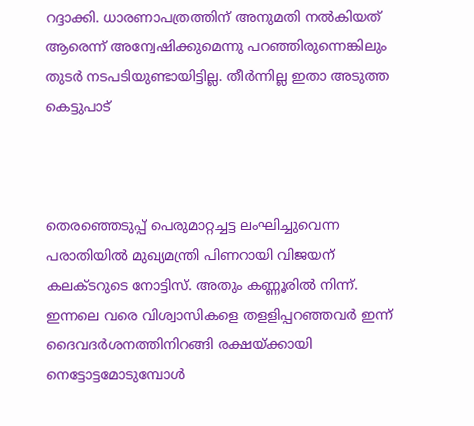റദ്ദാക്കി. ധാരണാപത്രത്തിന് അനുമതി നല്‍കിയത് ആരെന്ന് അന്വേഷിക്കുമെന്നു പറഞ്ഞിരുന്നെങ്കിലും തുടര്‍ നടപടിയുണ്ടായിട്ടില്ല. തീര്‍ന്നില്ല ഇതാ അടുത്ത കെട്ടുപാട്



തെരഞ്ഞെടുപ്പ് പെരുമാറ്റച്ചട്ട ലംഘിച്ചുവെന്ന പരാതിയില്‍ മുഖ്യമന്ത്രി പിണറായി വിജയന് കലക്ടറുടെ നോട്ടിസ്. അതും കണ്ണൂരില്‍ നിന്ന്. ഇന്നലെ വരെ വിശ്വാസികളെ തളളിപ്പറഞ്ഞവര്‍ ഇന്ന് ദൈവദര്‍ശനത്തിനിറങ്ങി രക്ഷയ്ക്കായി നെട്ടോട്ടമോടുമ്പോള്‍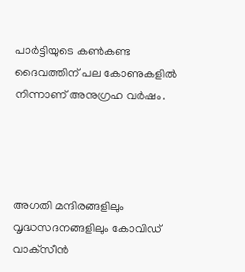പാര്‍ട്ടിയുടെ കണ്‍കണ്ട ദൈവത്തിന് പല കോണുകളില്‍ നിന്നാണ് അനുഗ്രഹ വര്‍ഷം.




അഗതി മന്ദിരങ്ങളിലും വൃദ്ധസദനങ്ങളിലും കോവിഡ് വാക്‌സീന്‍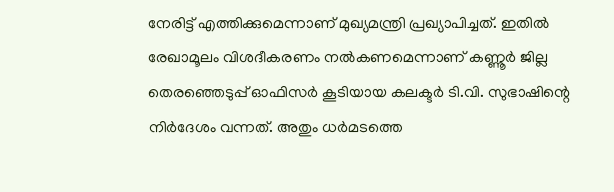നേരിട്ട് എത്തിക്കുമെന്നാണ് മുഖ്യമന്ത്രി പ്രഖ്യാപിച്ചത്. ഇതില്‍ രേഖാമൂലം വിശദീകരണം നല്‍കണമെന്നാണ് കണ്ണൂര്‍ ജില്ല തെരഞ്ഞെടുപ്പ് ഓഫിസര്‍ കൂടിയായ കലക്ടര്‍ ടി.വി. സുഭാഷിന്റെ നിര്‍ദേശം വന്നത്. അതും ധര്‍മടത്തെ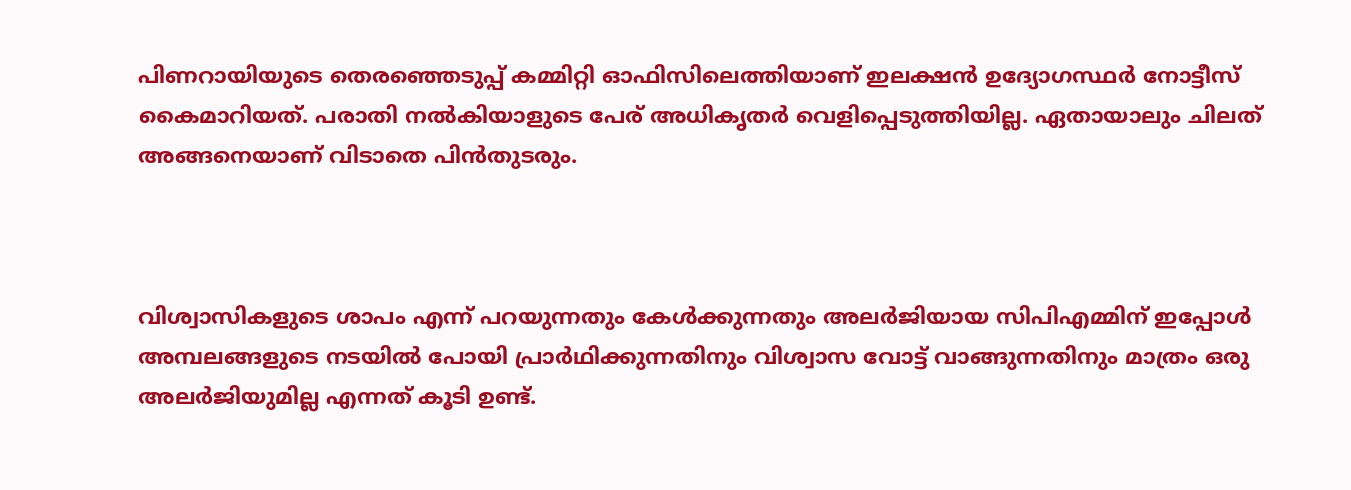പിണറായിയുടെ തെരഞ്ഞെടുപ്പ് കമ്മിറ്റി ഓഫിസിലെത്തിയാണ് ഇലക്ഷന്‍ ഉദ്യോഗസ്ഥര്‍ നോട്ടീസ് കൈമാറിയത്. പരാതി നല്‍കിയാളുടെ പേര് അധികൃതര്‍ വെളിപ്പെടുത്തിയില്ല. ഏതായാലും ചിലത് അങ്ങനെയാണ് വിടാതെ പിന്‍തുടരും.



വിശ്വാസികളുടെ ശാപം എന്ന് പറയുന്നതും കേള്‍ക്കുന്നതും അലര്‍ജിയായ സിപിഎമ്മിന് ഇപ്പോള്‍ അമ്പലങ്ങളുടെ നടയില്‍ പോയി പ്രാര്‍ഥിക്കുന്നതിനും വിശ്വാസ വോട്ട് വാങ്ങുന്നതിനും മാത്രം ഒരു അലര്‍ജിയുമില്ല എന്നത് കൂടി ഉണ്ട്.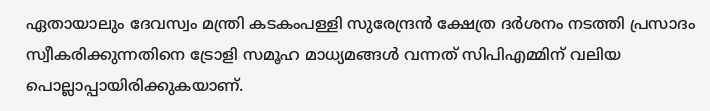ഏതായാലും ദേവസ്വം മന്ത്രി കടകംപള്ളി സുരേന്ദ്രന്‍ ക്ഷേത്ര ദര്‍ശനം നടത്തി പ്രസാദം സ്വീകരിക്കുന്നതിനെ ട്രോളി സമൂഹ മാധ്യമങ്ങള്‍ വന്നത് സിപിഎമ്മിന് വലിയ പൊല്ലാപ്പായിരിക്കുകയാണ്.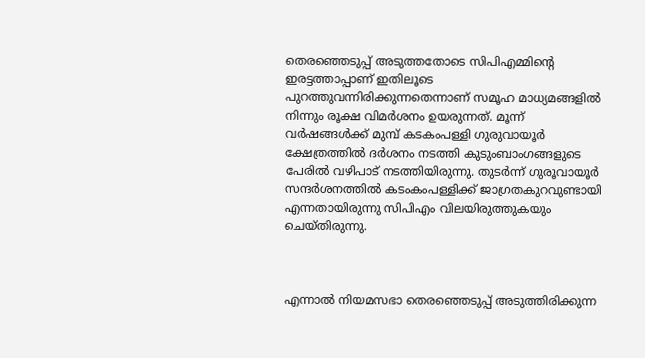തെരഞ്ഞെടുപ്പ് അടുത്തതോടെ സിപിഎമ്മിന്റെ ഇരട്ടത്താപ്പാണ് ഇതിലൂടെ പുറത്തുവന്നിരിക്കുന്നതെന്നാണ് സമൂഹ മാധ്യമങ്ങളില്‍ നിന്നും രൂക്ഷ വിമര്‍ശനം ഉയരുന്നത്. മൂന്ന് വര്‍ഷങ്ങള്‍ക്ക് മുമ്പ് കടകംപള്ളി ഗുരുവായൂര്‍ ക്ഷേത്രത്തില്‍ ദര്‍ശനം നടത്തി കുടുംബാംഗങ്ങളുടെ പേരില്‍ വഴിപാട് നടത്തിയിരുന്നു. തുടര്‍ന്ന് ഗുരൂവായൂര്‍ സന്ദര്‍ശനത്തില്‍ കടംകംപള്ളിക്ക് ജാഗ്രതകുറവുണ്ടായി എന്നതായിരുന്നു സിപിഎം വിലയിരുത്തുകയും ചെയ്തിരുന്നു.



എന്നാല്‍ നിയമസഭാ തെരഞ്ഞെടുപ്പ് അടുത്തിരിക്കുന്ന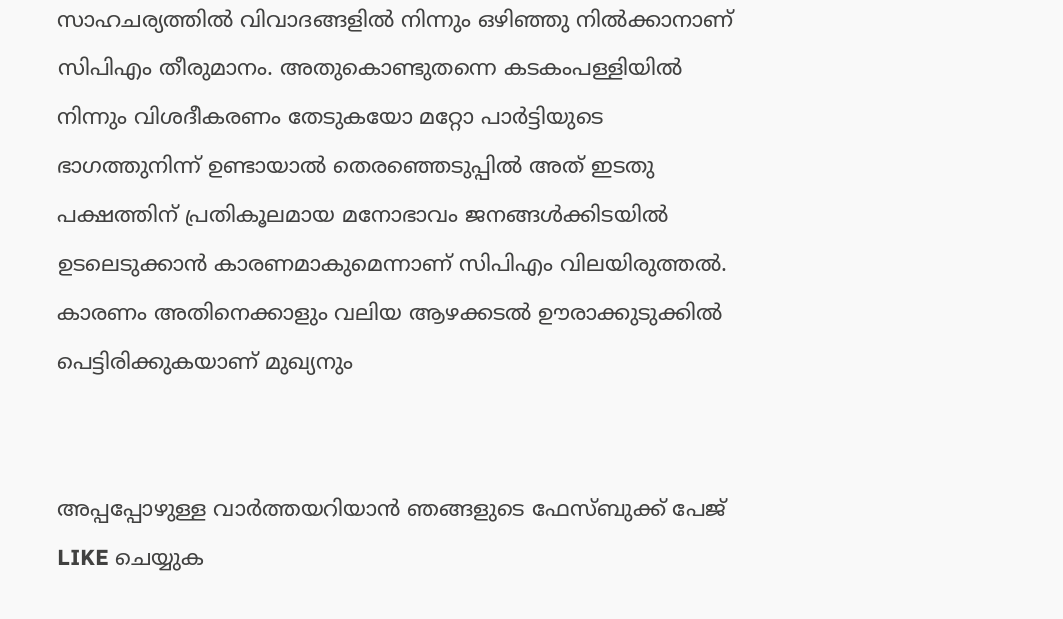സാഹചര്യത്തില്‍ വിവാദങ്ങളില്‍ നിന്നും ഒഴിഞ്ഞു നില്‍ക്കാനാണ് സിപിഎം തീരുമാനം. അതുകൊണ്ടുതന്നെ കടകംപള്ളിയില്‍ നിന്നും വിശദീകരണം തേടുകയോ മറ്റോ പാര്‍ട്ടിയുടെ ഭാഗത്തുനിന്ന് ഉണ്ടായാല്‍ തെരഞ്ഞെടുപ്പില്‍ അത് ഇടതു പക്ഷത്തിന് പ്രതികൂലമായ മനോഭാവം ജനങ്ങള്‍ക്കിടയില്‍ ഉടലെടുക്കാന്‍ കാരണമാകുമെന്നാണ് സിപിഎം വിലയിരുത്തല്‍. കാരണം അതിനെക്കാളും വലിയ ആഴക്കടല്‍ ഊരാക്കുടുക്കില്‍ പെട്ടിരിക്കുകയാണ് മുഖ്യനും


അപ്പപ്പോഴുള്ള വാര്‍ത്തയറിയാന്‍ ഞങ്ങളുടെ ഫേസ്‌ബുക്ക്‌ പേജ് LIKE ചെയ്യുക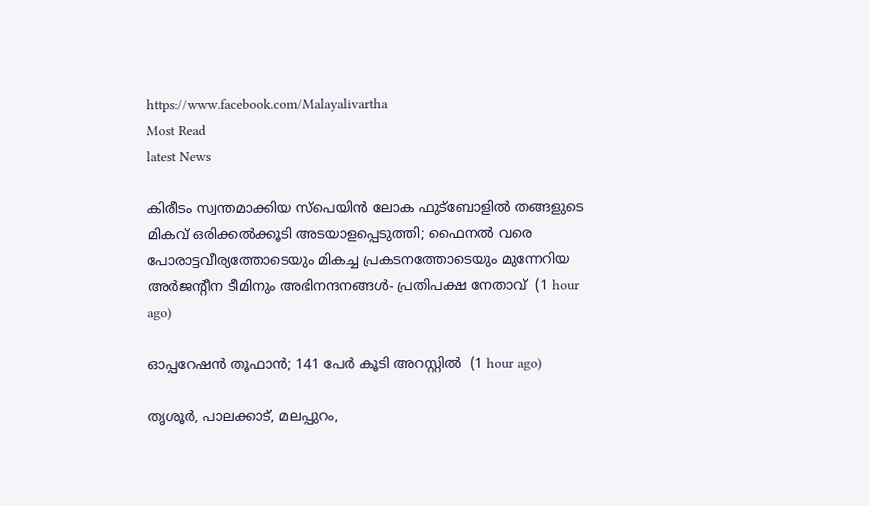https://www.facebook.com/Malayalivartha
Most Read
latest News

കിരീടം സ്വന്തമാക്കിയ സ്പെയിൻ ലോക ഫുട്ബോളിൽ തങ്ങളുടെ മികവ് ഒരിക്കൽക്കൂടി അടയാളപ്പെടുത്തി; ഫൈനൽ വരെ പോരാട്ടവീര്യത്തോടെയും മികച്ച പ്രകടനത്തോടെയും മുന്നേറിയ അർജന്റീന ടീമിനും അഭിനന്ദനങ്ങൾ- പ്രതിപക്ഷ നേതാവ്  (1 hour ago)

ഓപ്പറേഷന്‍ തൂഫാൻ; 141 പേര്‍ കൂടി അറസ്റ്റിൽ  (1 hour ago)

തൃശൂർ, പാലക്കാട്, മലപ്പുറം,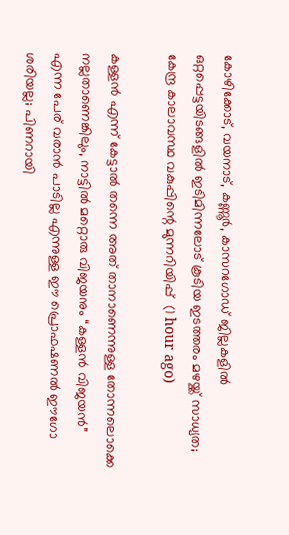കോഴിക്കോട്, വയനാട്, കണ്ണൂർ, കാസറഗോഡ് ജില്ലകളിൽ ഒറ്റപ്പെട്ടയിടങ്ങളിൽ ഇടിമിന്നലോട് കൂടിയ ഇടത്തരം മഴയ്ക്ക് സാധ്യത; കേന്ദ്ര കാലാവസ്ഥ വകുപ്പിന്റെ മുന്നറിയിപ്പ്  (1 hour ago)

കള്ളൻ എന്ന് കേട്ടാൽ തന്നെ അത് താനാണെന്നുള്ള തോന്നലൊക്കെ നല്ലതാണെങ്കിലും, നാട്ടിൽ മറ്റൊരു വിജയനും “കള്ളൻ വിജയൻ” എന്ന പേര് വരാൻ പാടില്ല എന്നുള്ള ഈ പ്രൊഫഷണൽ ഈഗോ ശരിയല്ല; പിണറായി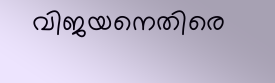വിജയനെതിരെ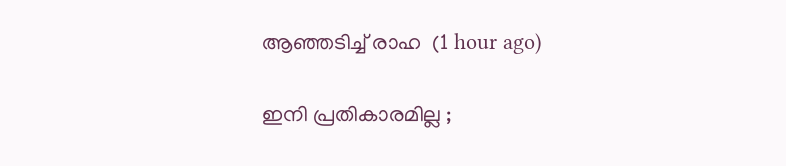ആഞ്ഞടിച്ച് രാഹ  (1 hour ago)

ഇനി പ്രതികാരമില്ല ;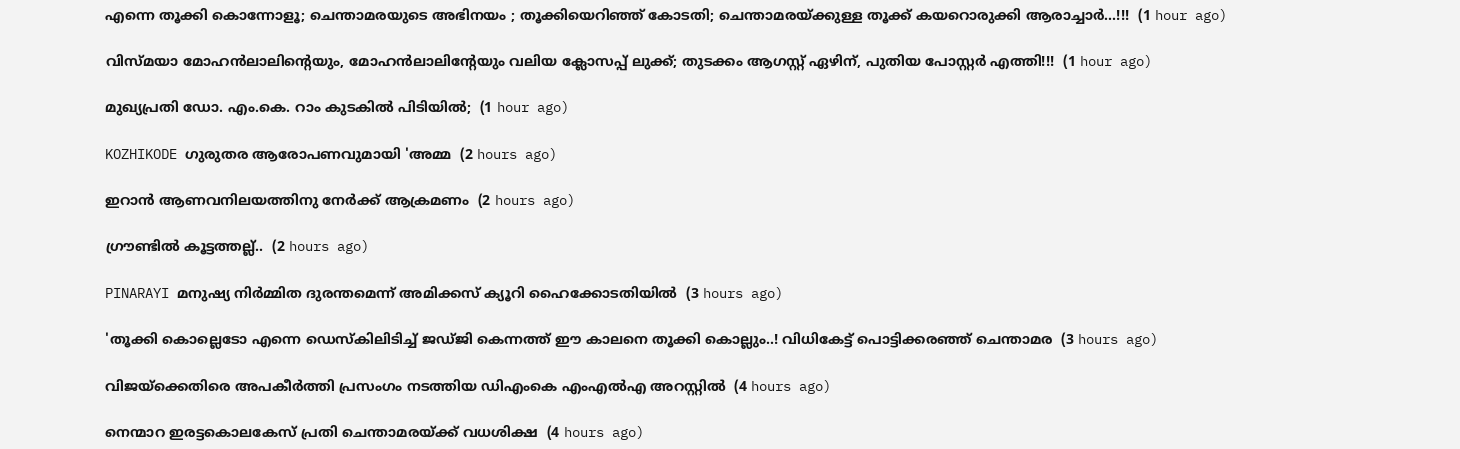എന്നെ തൂക്കി കൊന്നോളൂ; ചെന്താമരയുടെ അഭിനയം ; തൂക്കിയെറിഞ്ഞ് കോടതി; ചെന്താമരയ്ക്കുള്ള തൂക്ക് കയറൊരുക്കി ആരാച്ചാർ...!!!  (1 hour ago)

വിസ്മയാ മോഹൻലാലിൻ്റെയും, മോഹൻലാലിൻ്റേയും വലിയ ക്ലോസപ്പ് ലുക്ക്; തുടക്കം ആഗസ്റ്റ് ഏഴിന്, പുതിയ പോസ്റ്റർ എത്തി!!!  (1 hour ago)

മുഖ്യപ്രതി ഡോ. എം.കെ. റാം കുടകില്‍ പിടിയില്‍;  (1 hour ago)

KOZHIKODE ഗുരുതര ആരോപണവുമായി 'അമ്മ  (2 hours ago)

ഇറാൻ ആണവനിലയത്തിനു നേർക്ക് ആക്രമണം  (2 hours ago)

ഗ്രൗണ്ടിൽ കൂട്ടത്തല്ല്..  (2 hours ago)

PINARAYI മനുഷ്യ നിർമ്മിത ദുരന്തമെന്ന് അമിക്കസ് ക്യൂറി ഹൈക്കോടതിയിൽ  (3 hours ago)

'തൂക്കി കൊല്ലെടോ എന്നെ ഡെസ്‌കിലിടിച്ച് ജഡ്ജി കെന്നത്ത് ഈ കാലനെ തൂക്കി കൊല്ലും..! വിധികേട്ട് പൊട്ടിക്കരഞ്ഞ് ചെന്താമര  (3 hours ago)

വിജയ്‌ക്കെതിരെ അപകീര്‍ത്തി പ്രസംഗം നടത്തിയ ഡിഎംകെ എംഎല്‍എ അറസ്റ്റില്‍  (4 hours ago)

നെന്മാറ ഇരട്ടകൊലകേസ് പ്രതി ചെന്താമരയ്ക്ക് വധശിക്ഷ  (4 hours ago)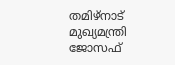തമിഴ്‌നാട് മുഖ്യമന്ത്രി ജോസഫ്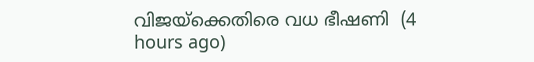വിജയ്‌ക്കെതിരെ വധ ഭീഷണി  (4 hours ago)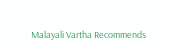Malayali Vartha Recommends